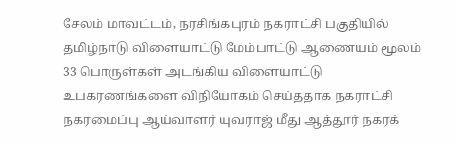சேலம் மாவட்டம், நரசிங்கபுரம் நகராட்சி பகுதியில் தமிழ்நாடு விளையாட்டு மேம்பாட்டு ஆணையம் மூலம் 33 பொருள்கள் அடங்கிய விளையாட்டு உபகரணங்களை விநியோகம் செய்ததாக நகராட்சி நகரமைப்பு ஆய்வாளர் யுவராஜ் மீது ஆத்தூர் நகரக்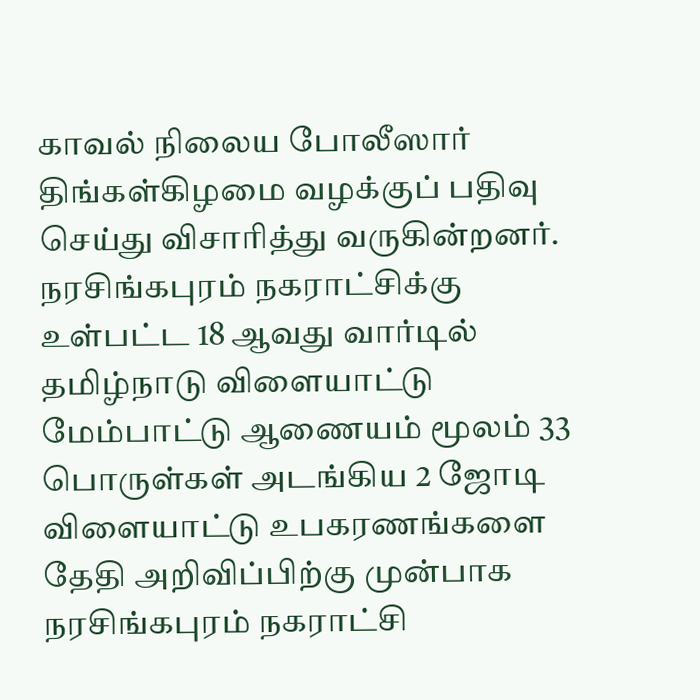காவல் நிலைய போலீஸார் திங்கள்கிழமை வழக்குப் பதிவு செய்து விசாரித்து வருகின்றனர்.
நரசிங்கபுரம் நகராட்சிக்கு உள்பட்ட 18 ஆவது வார்டில் தமிழ்நாடு விளையாட்டு மேம்பாட்டு ஆணையம் மூலம் 33 பொருள்கள் அடங்கிய 2 ஜோடி விளையாட்டு உபகரணங்களை தேதி அறிவிப்பிற்கு முன்பாக நரசிங்கபுரம் நகராட்சி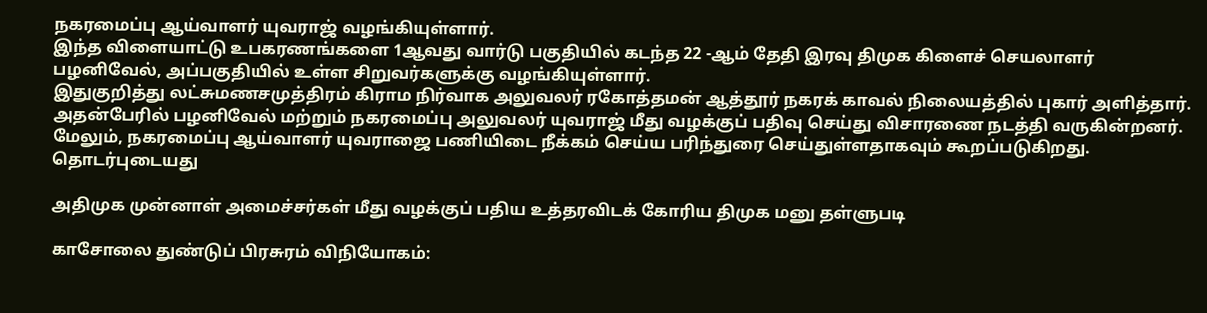நகரமைப்பு ஆய்வாளர் யுவராஜ் வழங்கியுள்ளார்.
இந்த விளையாட்டு உபகரணங்களை 1ஆவது வார்டு பகுதியில் கடந்த 22 -ஆம் தேதி இரவு திமுக கிளைச் செயலாளர் பழனிவேல், அப்பகுதியில் உள்ள சிறுவர்களுக்கு வழங்கியுள்ளார்.
இதுகுறித்து லட்சுமணசமுத்திரம் கிராம நிர்வாக அலுவலர் ரகோத்தமன் ஆத்தூர் நகரக் காவல் நிலையத்தில் புகார் அளித்தார். அதன்பேரில் பழனிவேல் மற்றும் நகரமைப்பு அலுவலர் யுவராஜ் மீது வழக்குப் பதிவு செய்து விசாரணை நடத்தி வருகின்றனர். மேலும், நகரமைப்பு ஆய்வாளர் யுவராஜை பணியிடை நீக்கம் செய்ய பரிந்துரை செய்துள்ளதாகவும் கூறப்படுகிறது.
தொடர்புடையது

அதிமுக முன்னாள் அமைச்சர்கள் மீது வழக்குப் பதிய உத்தரவிடக் கோரிய திமுக மனு தள்ளுபடி

காசோலை துண்டுப் பிரசுரம் விநியோகம்: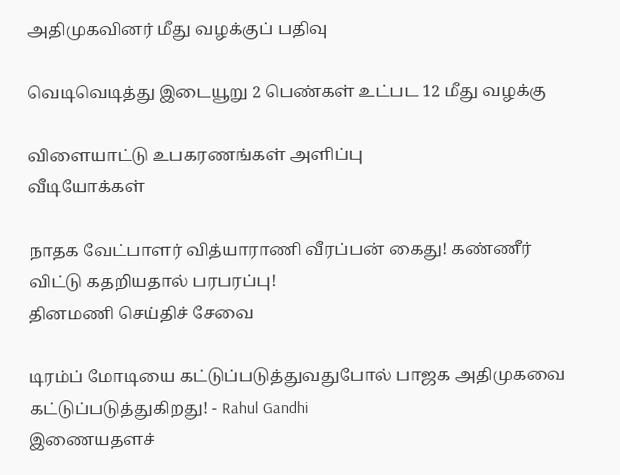அதிமுகவினர் மீது வழக்குப் பதிவு

வெடிவெடித்து இடையூறு 2 பெண்கள் உட்பட 12 மீது வழக்கு

விளையாட்டு உபகரணங்கள் அளிப்பு
வீடியோக்கள்

நாதக வேட்பாளர் வித்யாராணி வீரப்பன் கைது! கண்ணீர் விட்டு கதறியதால் பரபரப்பு!
தினமணி செய்திச் சேவை

டிரம்ப் மோடியை கட்டுப்படுத்துவதுபோல் பாஜக அதிமுகவை கட்டுப்படுத்துகிறது! - Rahul Gandhi
இணையதளச்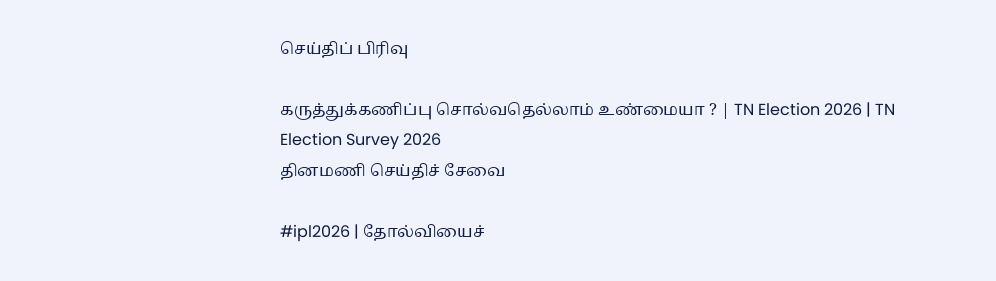செய்திப் பிரிவு

கருத்துக்கணிப்பு சொல்வதெல்லாம் உண்மையா ? | TN Election 2026 | TN Election Survey 2026
தினமணி செய்திச் சேவை

#ipl2026 | தோல்வியைச்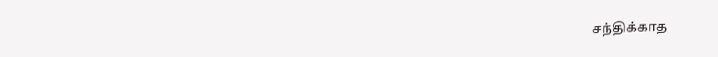சந்திக்காத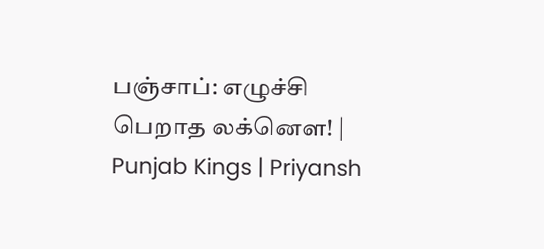பஞ்சாப்: எழுச்சி பெறாத லக்னௌ! | Punjab Kings | Priyansh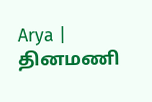Arya |
தினமணி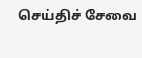செய்திச் சேவை